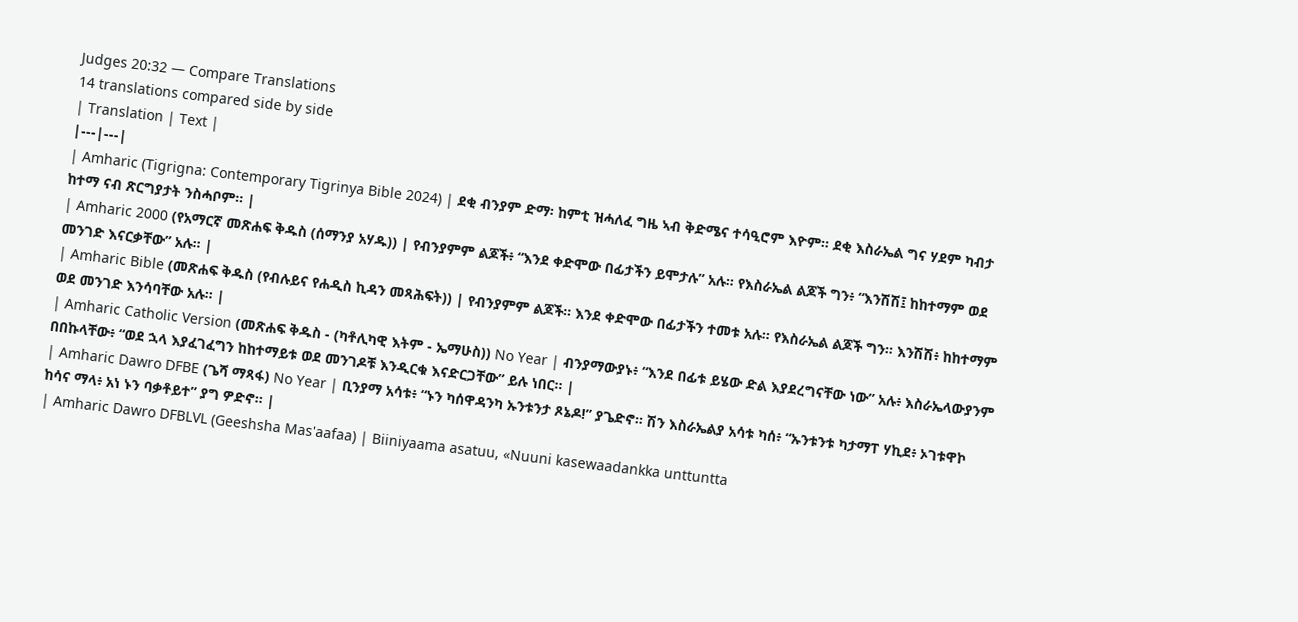Judges 20:32 — Compare Translations
14 translations compared side by side
| Translation | Text |
|---|---|
| Amharic (Tigrigna: Contemporary Tigrinya Bible 2024) | ደቂ ብንያም ድማ፡ ከምቲ ዝሓለፈ ግዜ ኣብ ቅድሜና ተሳዒሮም እዮም። ደቂ እስራኤል ግና ሃደም ካብታ ከተማ ናብ ጽርግያታት ንስሓቦም። |
| Amharic 2000 (የአማርኛ መጽሐፍ ቅዱስ (ሰማንያ አሃዱ)) | የብንያምም ልጆች፥ “እንደ ቀድሞው በፊታችን ይሞታሉ” አሉ። የእስራኤል ልጆች ግን፥ “እንሽሽ፤ ከከተማም ወደ መንገድ እናርቃቸው” አሉ። |
| Amharic Bible (መጽሐፍ ቅዱስ (የብሉይና የሐዲስ ኪዳን መጻሕፍት)) | የብንያምም ልጆች። እንደ ቀድሞው በፊታችን ተመቱ አሉ። የእስራኤል ልጆች ግን። እንሽሽ፥ ከከተማም ወደ መንገድ እንሳባቸው አሉ። |
| Amharic Catholic Version (መጽሐፍ ቅዱስ - (ካቶሊካዊ እትም - ኤማሁስ)) No Year | ብንያማውያኑ፥ “እንደ በፊቱ ይሄው ድል እያደረግናቸው ነው” አሉ፥ እስራኤላውያንም በበኩላቸው፥ “ወደ ኋላ እያፈገፈግን ከከተማይቱ ወደ መንገዶቹ እንዲርቁ እናድርጋቸው” ይሉ ነበር። |
| Amharic Dawro DFBE (ጌሻ ማጻፋ) No Year | ቢንያማ አሳቱ፥ “ኑን ካሰዋዳንካ ኡንቱንታ ጾኔዶ!” ያጌድኖ። ሽን እስራኤልያ አሳቱ ካሰ፥ “ኡንቱንቱ ካታማፐ ሃኪደ፥ ኦገቱዋኮ ከሳና ማላ፥ አነ ኑን ባቃቶይተ” ያግ ዎድኖ። |
| Amharic Dawro DFBLVL (Geeshsha Mas'aafaa) | Biiniyaama asatuu, «Nuuni kasewaadankka unttuntta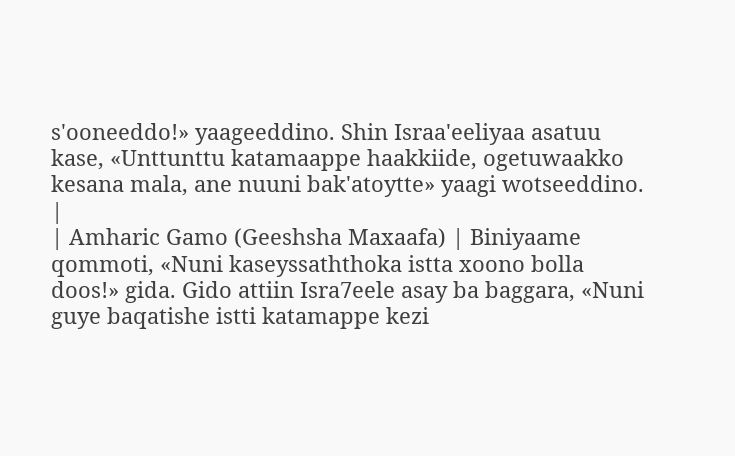s'ooneeddo!» yaageeddino. Shin Israa'eeliyaa asatuu kase, «Unttunttu katamaappe haakkiide, ogetuwaakko kesana mala, ane nuuni bak'atoytte» yaagi wotseeddino. |
| Amharic Gamo (Geeshsha Maxaafa) | Biniyaame qommoti, «Nuni kaseyssaththoka istta xoono bolla doos!» gida. Gido attiin Isra7eele asay ba baggara, «Nuni guye baqatishe istti katamappe kezi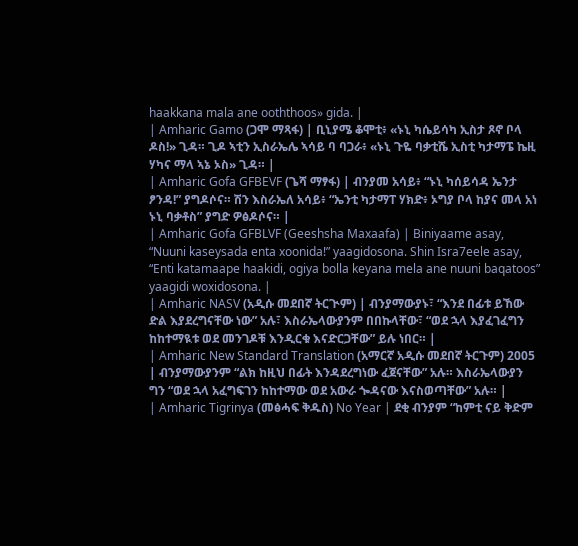haakkana mala ane ooththoos» gida. |
| Amharic Gamo (ጋሞ ማጻፋ) | ቢኒያሜ ቆሞቲ፥ «ኑኒ ካሴይሳካ ኢስታ ጾኖ ቦላ ዶስ!» ጊዳ። ጊዶ ኣቲን ኢስራኤሌ ኣሳይ ባ ባጋራ፥ «ኑኒ ጉዬ ባቃቲሼ ኢስቲ ካታማፔ ኬዚ ሃካና ማላ ኣኔ ኦስ» ጊዳ። |
| Amharic Gofa GFBEVF (ጌሻ ማፃፋ) | ብንያመ አሳይ፥ “ኑኒ ካሰይሳዳ ኤንታ ፆንዳ!” ያግዶሶና። ሽን እስራኤለ አሳይ፥ “ኤንቲ ካታማፐ ሃክድ፥ ኦግያ ቦላ ከያና መላ አነ ኑኒ ባቃቶስ” ያግድ ዎፅዶሶና። |
| Amharic Gofa GFBLVF (Geeshsha Maxaafa) | Biniyaame asay, “Nuuni kaseysada enta xoonida!” yaagidosona. Shin Isra7eele asay, “Enti katamaape haakidi, ogiya bolla keyana mela ane nuuni baqatoos” yaagidi woxidosona. |
| Amharic NASV (አዲሱ መደበኛ ትርጒም) | ብንያማውያኑ፣ “እንደ በፊቱ ይኸው ድል እያደረግናቸው ነው” አሉ፣ እስራኤላውያንም በበኩላቸው፣ “ወደ ኋላ እያፈገፈግን ከከተማዪቱ ወደ መንገዶቹ እንዲርቁ እናድርጋቸው” ይሉ ነበር። |
| Amharic New Standard Translation (አማርኛ አዲሱ መደበኛ ትርጉም) 2005 | ብንያማውያንም “ልክ ከዚህ በፊት እንዳደረግነው ፈጀናቸው” አሉ። እስራኤላውያን ግን “ወደ ኋላ አፈግፍገን ከከተማው ወደ አውራ ጐዳናው እናስወጣቸው” አሉ። |
| Amharic Tigrinya (መፅሓፍ ቅዱስ) No Year | ደቂ ብንያም “ከምቲ ናይ ቅድም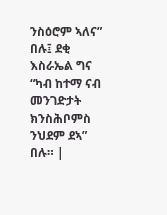ንስዕሮም ኣለና” በሉ፤ ደቂ እስራኤል ግና “ካብ ከተማ ናብ መንገድታት ክንስሕቦምስ ንህደም ደኣ” በሉ። |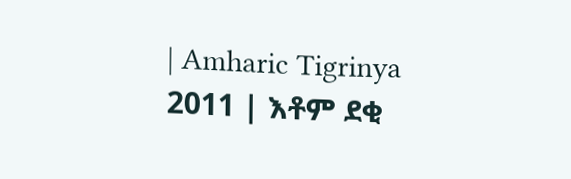| Amharic Tigrinya 2011 | እቶም ደቂ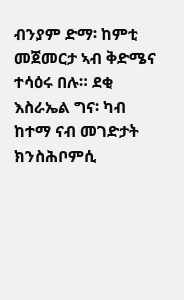ብንያም ድማ፡ ከምቲ መጀመርታ ኣብ ቅድሜና ተሳዕሩ በሉ። ደቂ እስራኤል ግና፡ ካብ ከተማ ናብ መገድታት ክንስሕቦምሲ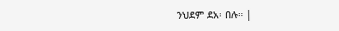ንህደም ደአ፡ በሉ። |